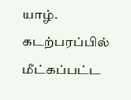யாழ். கடற்பரப்பில் மீட்கப்பட்ட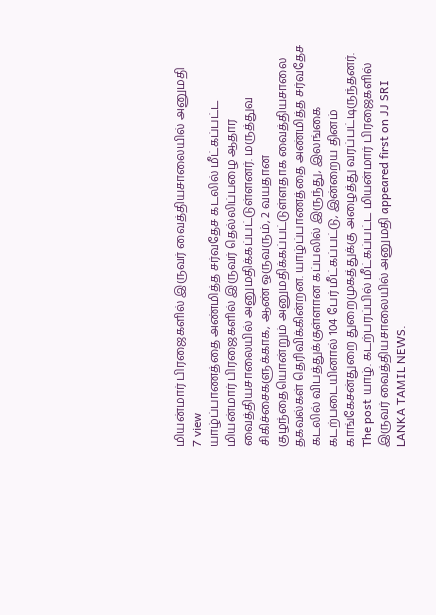மியன்மார் பிரஜைகளில் இருவர் வைத்தியசாலையில் அனுமதி
7 view
யாழ்ப்பாணத்தை அண்மித்த சர்வதேச கடலில் மீட்கப்பட்ட மியன்மார் பிரஜைகளில் இருவர் தெல்லிப்பழை ஆதார வைத்தியசாலையில் அனுமதிக்கப்பட்டுள்ளனர். மருத்துவ சிகிச்சைகளுக்காக, ஆண் ஒருவரும், 2 வயதான குழந்தையொன்றும் அனுமதிக்கப்பட்டுள்ளதாக வைத்தியசாலை தகவல்கள் தெரிவிக்கின்றன. யாழ்ப்பாணத்தை அண்மித்த சர்வதேச கடலில் விபத்துக்குள்ளான கப்பலில் இருந்து, இலங்கை கடற்படையினால் 104 பேர் மீட்கப்பட்டு, இன்றைய தினம் காங்கேசன்துறை துறைமுகத்துக்கு அழைத்து வரப்பட்டிருந்தனர்.
The post யாழ். கடற்பரப்பில் மீட்கப்பட்ட மியன்மார் பிரஜைகளில் இருவர் வைத்தியசாலையில் அனுமதி appeared first on JJ SRI LANKA TAMIL NEWS.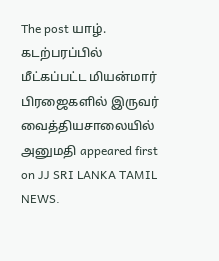The post யாழ். கடற்பரப்பில் மீட்கப்பட்ட மியன்மார் பிரஜைகளில் இருவர் வைத்தியசாலையில் அனுமதி appeared first on JJ SRI LANKA TAMIL NEWS.